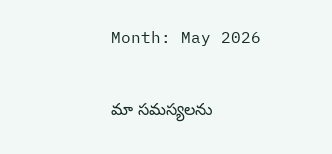Month: May 2026

మా సమస్యలను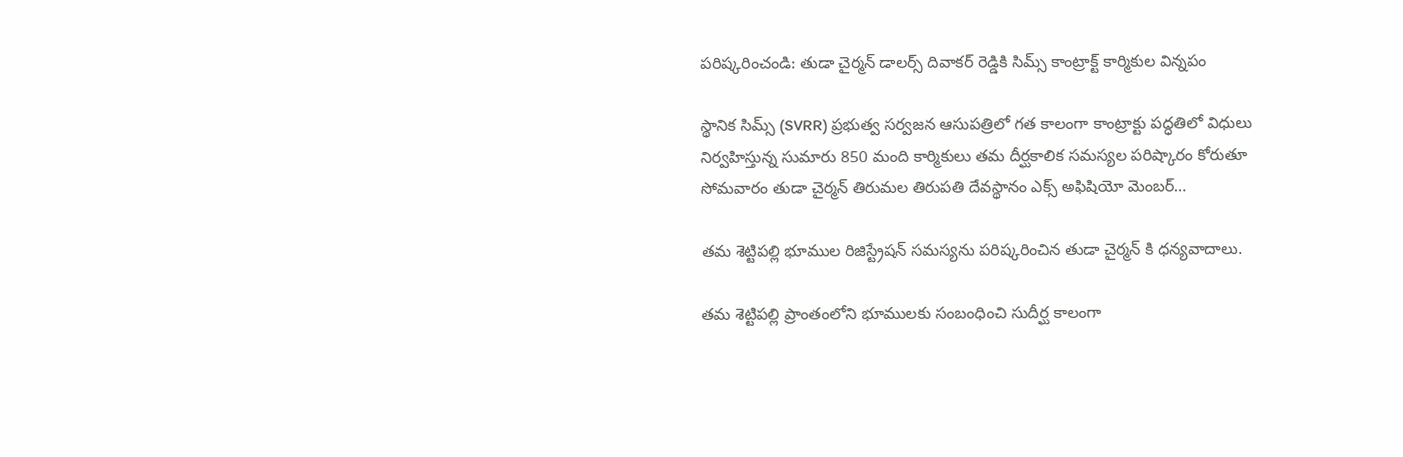పరిష్కరించండి: తుడా చైర్మన్ డాలర్స్ దివాకర్ రెడ్డికి సిమ్స్ కాంట్రాక్ట్ కార్మికుల విన్నపం

స్థానిక సిమ్స్ (SVRR) ప్రభుత్వ సర్వజన ఆసుపత్రిలో గత కాలంగా కాంట్రాక్టు పద్ధతిలో విధులు నిర్వహిస్తున్న సుమారు 850 మంది కార్మికులు తమ దీర్ఘకాలిక సమస్యల పరిష్కారం కోరుతూ సోమవారం తుడా చైర్మన్ తిరుమల తిరుపతి దేవస్థానం ఎక్స్ అఫిషియో మెంబర్…

తమ శెట్టిపల్లి భూముల రిజిస్ట్రేషన్ సమస్యను పరిష్కరించిన తుడా చైర్మన్ కి ధన్యవాదాలు.

తమ శెట్టిపల్లి ప్రాంతంలోని భూములకు సంబంధించి సుదీర్ఘ కాలంగా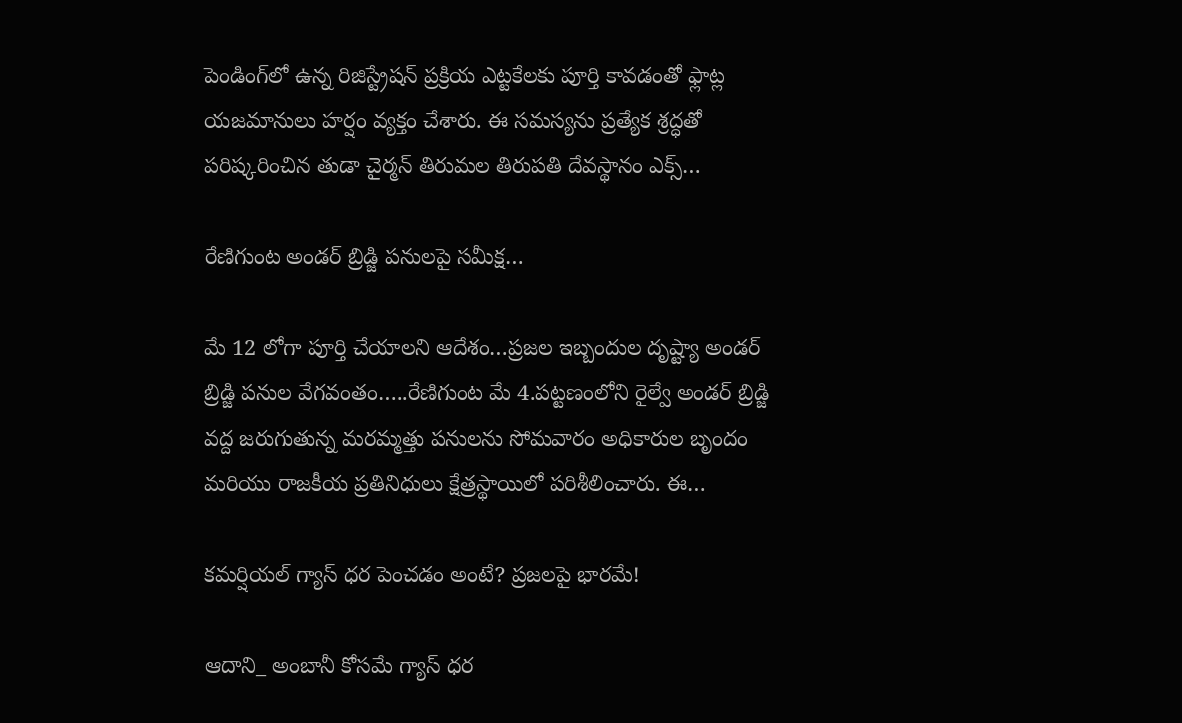పెండింగ్‌లో ఉన్న రిజిస్ట్రేషన్ ప్రక్రియ ఎట్టకేలకు పూర్తి కావడంతో ఫ్లాట్ల యజమానులు హర్షం వ్యక్తం చేశారు. ఈ సమస్యను ప్రత్యేక శ్రద్ధతో పరిష్కరించిన తుడా చైర్మన్ తిరుమల తిరుపతి దేవస్థానం ఎక్స్…

రేణిగుంట అండర్ బ్రిడ్జి పనులపై సమీక్ష…

మే 12 లోగా పూర్తి చేయాలని ఆదేశం…ప్రజల ఇబ్బందుల దృష్ట్యా అండర్ బ్రిడ్జి పనుల వేగవంతం…..రేణిగుంట మే 4.పట్టణంలోని రైల్వే అండర్ బ్రిడ్జి వద్ద జరుగుతున్న మరమ్మత్తు పనులను సోమవారం అధికారుల బృందం మరియు రాజకీయ ప్రతినిధులు క్షేత్రస్థాయిలో పరిశీలించారు. ఈ…

కమర్షియల్ గ్యాస్ ధర పెంచడం అంటే? ప్రజలపై భారమే!

ఆదాని_ అంబానీ కోసమే గ్యాస్ ధర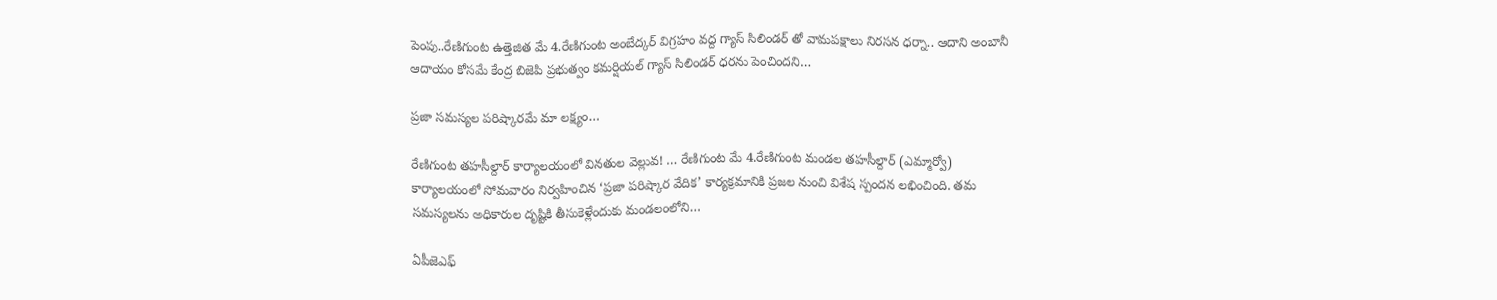పెంపు..రేణిగుంట ఉత్తెజిత మే 4.రేణిగుంట అంబేద్కర్ విగ్రహం వద్ద గ్యాస్ సిలిండర్ తో వామపక్షాలు నిరసన ధర్నా.. ఆదాని అంబానీ ఆదాయం కోసమే కేంద్ర బిజెపి ప్రభుత్వం కమర్షియల్ గ్యాస్ సిలిండర్ ధరను పెంచిందని…

ప్రజా సమస్యల పరిష్కారమే మా లక్ష్యం…

రేణిగుంట తహసీల్దార్ కార్యాలయంలో వినతుల వెల్లువ! … రేణిగుంట మే 4.రేణిగుంట మండల తహసీల్దార్ (ఎమ్మార్వో) కార్యాలయంలో సోమవారం నిర్వహించిన ‘ప్రజా పరిష్కార వేదిక’ కార్యక్రమానికి ప్రజల నుంచి విశేష స్పందన లభించింది. తమ సమస్యలను అధికారుల దృష్టికి తీసుకెళ్లేందుకు మండలంలోని…

ఏపీజెఎఫ్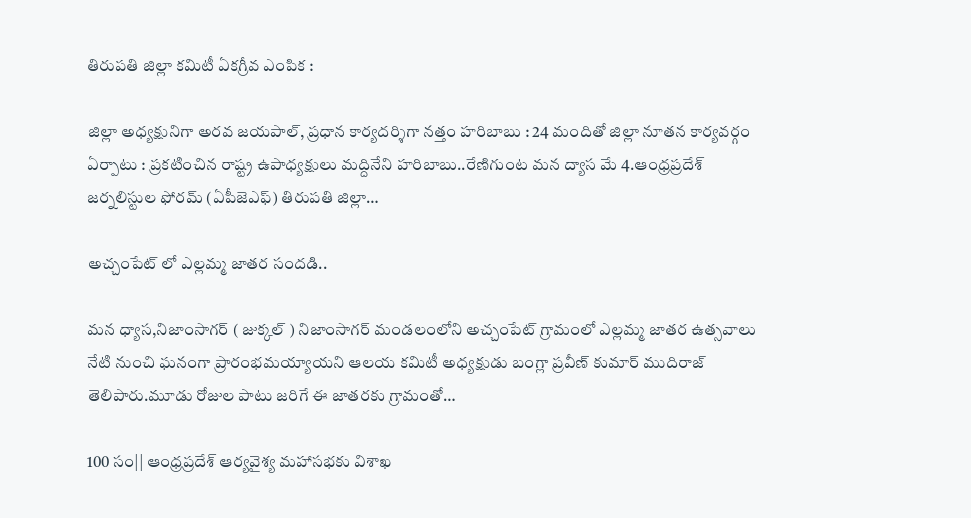తిరుపతి జిల్లా కమిటీ ఏకగ్రీవ ఎంపిక :

జిల్లా అధ్యక్షునిగా అరవ జయపాల్, ప్రధాన కార్యదర్శిగా నత్తం హరిబాబు : 24 మందితో జిల్లా నూతన కార్యవర్గం ఏర్పాటు : ప్రకటించిన రాష్ట్ర ఉపాధ్యక్షులు మద్దినేని హరిబాబు..రేణిగుంట మన ద్యాస మే 4.ఆంధ్రప్రదేశ్ జర్నలిస్టుల ఫోరమ్ (ఏపీజెఎఫ్) తిరుపతి జిల్లా…

అచ్చంపేట్ లో ఎల్లమ్మ జాతర సందడి..

మన ధ్యాస,నిజాంసాగర్ ( జుక్కల్ ) నిజాంసాగర్ మండలంలోని అచ్చంపేట్ గ్రామంలో ఎల్లమ్మ జాతర ఉత్సవాలు నేటి నుంచి ఘనంగా ప్రారంభమయ్యాయని ఆలయ కమిటీ అధ్యక్షుడు బంగ్లా ప్రవీణ్ కుమార్ ముదిరాజ్ తెలిపారు.మూడు రోజుల పాటు జరిగే ఈ జాతరకు గ్రామంతో…

100 సం|| ఆంధ్రప్రదేశ్ ఆర్యవైశ్య మహాసభకు విశాఖ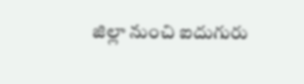జిల్లా నుంచి ఐదుగురు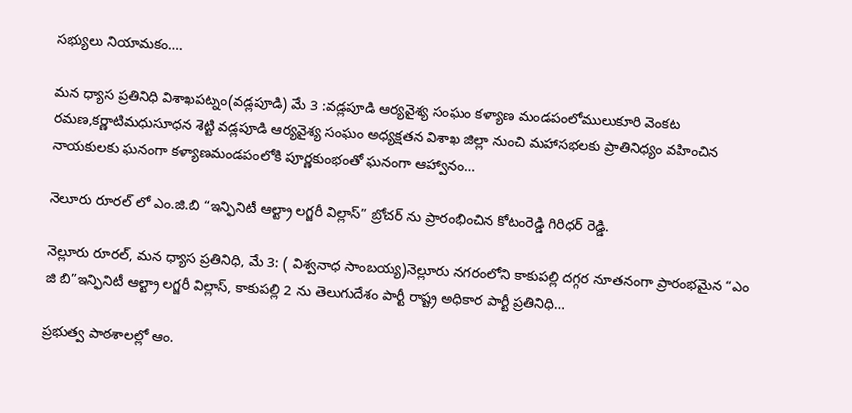సభ్యులు నియామకం….

మన ధ్యాస ప్రతినిధి విశాఖపట్నం(వడ్లపూడి) మే 3 :వడ్లపూడి ఆర్యవైశ్య సంఘం కళ్యాణ మండపంలోములుకూరి వెంకట రమణ,కర్ణాటిమధుసూధన శెట్టి వడ్లపూడి ఆర్యవైశ్య సంఘం అధ్యక్షతన విశాఖ జిల్లా నుంచి మహాసభలకు ప్రాతినిధ్యం వహించిన నాయకులకు ఘనంగా కళ్యాణమండపంలోకి పూర్ణకుంభంతో ఘనంగా ఆహ్వానం…

నెలూరు రూరల్ లో ఎం.జి.బి “ఇన్ఫినిటీ ఆల్ట్రా లగ్జరీ విల్లాస్” బ్రోచర్ ను ప్రారంభించిన కోటంరెడ్డి గిరిధర్ రెడ్డి.

నెల్లూరు రూరల్, మన ధ్యాస ప్రతినిధి, మే 3: ( విశ్వనాధ సాంబయ్య)నెల్లూరు నగరంలోని కాకుపల్లి దగ్గర నూతనంగా ప్రారంభమైన “ఎం జి బి”ఇన్ఫినిటీ ఆల్ట్రా లగ్జరీ విల్లాస్, కాకుపల్లి 2 ను తెలుగుదేశం పార్టీ రాష్ట్ర అధికార పార్టీ ప్రతినిధి…

ప్రభుత్వ పాఠశాలల్లో ఆం.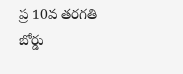ప్ర 10వ తరగతి బోర్డు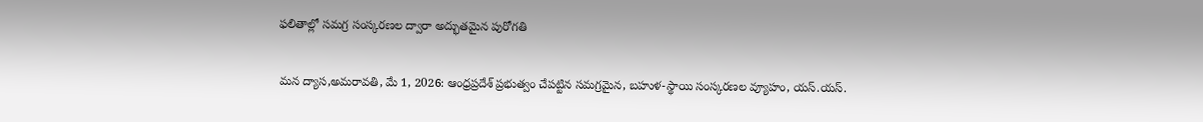ఫలితాల్లో సమగ్ర సంస్కరణల ద్వారా అద్భుతమైన పురోగతి

మన ద్యాస,అమరావతి, మే 1, 2026: ఆంధ్రప్రదేశ్ ప్రభుత్వం చేపట్టిన సమగ్రమైన, బహుళ-స్థాయి సంస్కరణల వ్యూహం, యస్.యస్.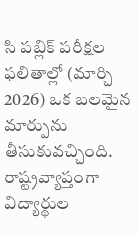సి పబ్లిక్ పరీక్షల ఫలితాల్లో (మార్చి 2026) ఒక బలమైన మార్పును తీసుకువచ్చింది. రాష్ట్రవ్యాప్తంగా విద్యార్థుల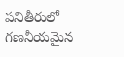పనితీరులో గణనీయమైన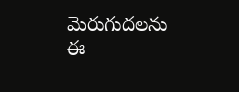మెరుగుదలను ఈ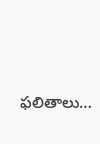ఫలితాలు…